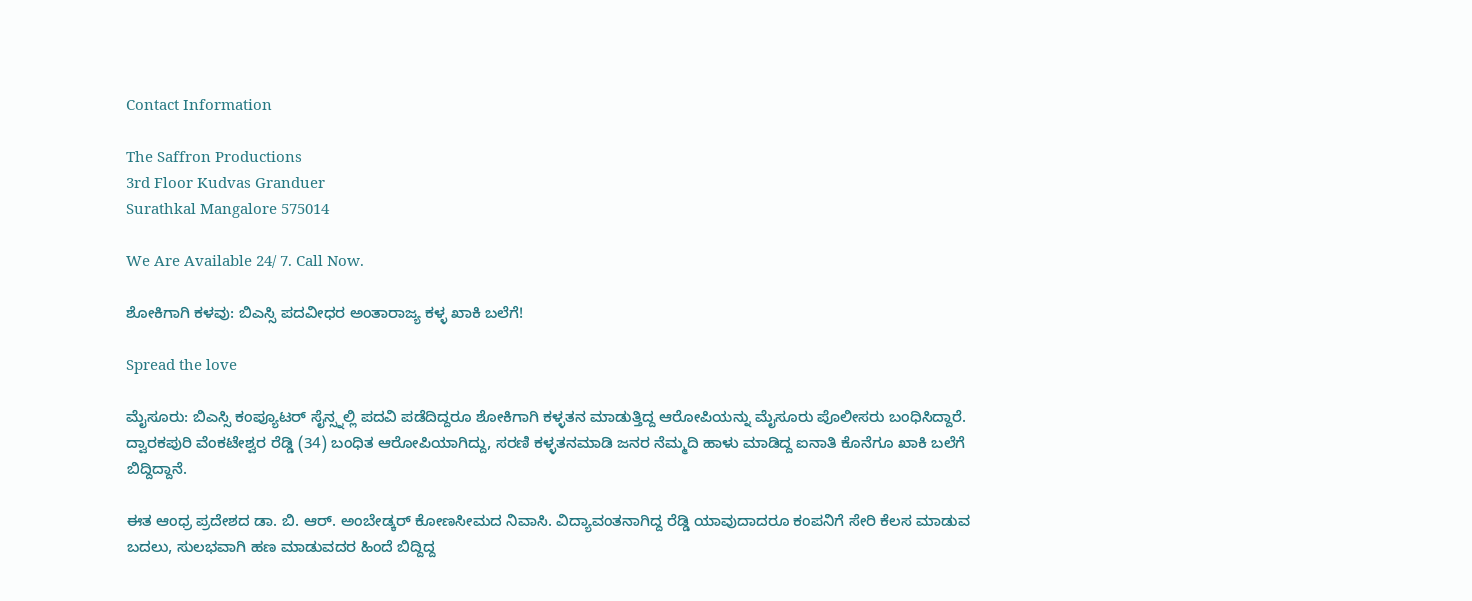Contact Information

The Saffron Productions
3rd Floor Kudvas Granduer
Surathkal Mangalore 575014

We Are Available 24/ 7. Call Now.

ಶೋಕಿಗಾಗಿ ಕಳವು: ಬಿಎಸ್ಸಿ ಪದವೀಧರ ಅಂತಾರಾಜ್ಯ ಕಳ್ಳ ಖಾಕಿ ಬಲೆಗೆ!

Spread the love

ಮೈಸೂರು: ಬಿಎಸ್ಸಿ ಕಂಪ್ಯೂಟರ್ ಸೈನ್ಸ್ನಲ್ಲಿ ಪದವಿ ಪಡೆದಿದ್ದರೂ ಶೋಕಿಗಾಗಿ ಕಳ್ಳತನ ಮಾಡುತ್ತಿದ್ದ ಆರೋಪಿಯನ್ನು ಮೈಸೂರು ಪೊಲೀಸರು ಬಂಧಿಸಿದ್ದಾರೆ. ದ್ವಾರಕಪುರಿ ವೆಂಕಟೇಶ್ವರ ರೆಡ್ಡಿ (34) ಬಂಧಿತ ಆರೋಪಿಯಾಗಿದ್ದು, ಸರಣಿ ಕಳ್ಳತನಮಾಡಿ ಜನರ ನೆಮ್ಮದಿ ಹಾಳು ಮಾಡಿದ್ದ ಐನಾತಿ ಕೊನೆಗೂ ಖಾಕಿ ಬಲೆಗೆ ಬಿದ್ದಿದ್ದಾನೆ.

ಈತ ಆಂಧ್ರ ಪ್ರದೇಶದ ಡಾ. ಬಿ. ಆರ್. ಅಂಬೇಡ್ಕರ್ ಕೋಣಸೀಮದ ನಿವಾಸಿ. ವಿದ್ಯಾವಂತನಾಗಿದ್ದ ರೆಡ್ಡಿ ಯಾವುದಾದರೂ ಕಂಪನಿಗೆ ಸೇರಿ ಕೆಲಸ ಮಾಡುವ ಬದಲು, ಸುಲಭವಾಗಿ ಹಣ ಮಾಡುವದರ ಹಿಂದೆ ಬಿದ್ದಿದ್ದ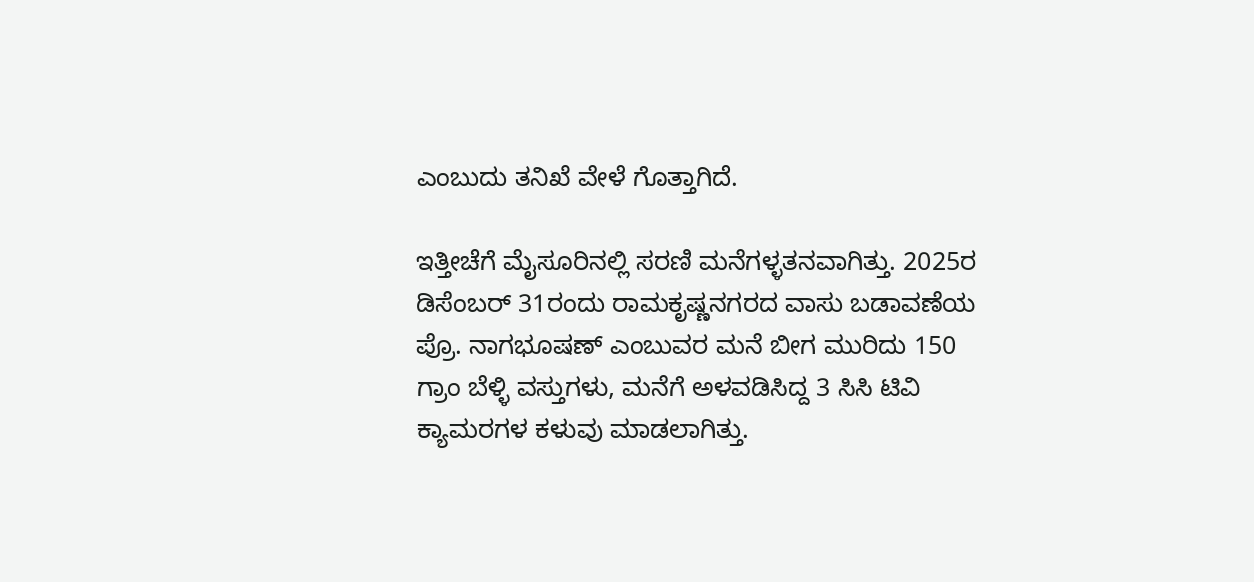ಎಂಬುದು ತನಿಖೆ ವೇಳೆ ಗೊತ್ತಾಗಿದೆ.

ಇತ್ತೀಚೆಗೆ ಮೈಸೂರಿನಲ್ಲಿ ಸರಣಿ ಮನೆಗಳ್ಳತನವಾಗಿತ್ತು. 2025ರ ಡಿಸೆಂಬರ್ 31ರಂದು ರಾಮಕೃಷ್ಣನಗರದ ವಾಸು ಬಡಾವಣೆಯ ಪ್ರೊ. ನಾಗಭೂಷಣ್ ಎಂಬುವರ ಮನೆ ಬೀಗ ಮುರಿದು 150 ಗ್ರಾಂ ಬೆಳ್ಳಿ ವಸ್ತುಗಳು, ಮನೆಗೆ ಅಳವಡಿಸಿದ್ದ 3 ಸಿಸಿ ಟಿವಿ ಕ್ಯಾಮರಗಳ ಕಳುವು ಮಾಡಲಾಗಿತ್ತು.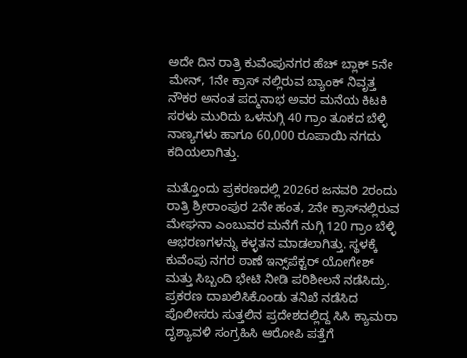ಅದೇ ದಿನ ರಾತ್ರಿ ಕುವೆಂಪುನಗರ ಹೆಚ್ ಬ್ಲಾಕ್ 5ನೇ ಮೇನ್, 1ನೇ ಕ್ರಾಸ್ ನಲ್ಲಿರುವ ಬ್ಯಾಂಕ್ ನಿವೃತ್ತ ನೌಕರ ಅನಂತ ಪದ್ಮನಾಭ ಅವರ ಮನೆಯ ಕಿಟಕಿ ಸರಳು ಮುರಿದು ಒಳನುಗ್ಗಿ 40 ಗ್ರಾಂ ತೂಕದ ಬೆಳ್ಳಿ ನಾಣ್ಯಗಳು ಹಾಗೂ 60,000 ರೂಪಾಯಿ ನಗದು ಕದಿಯಲಾಗಿತ್ತು.

ಮತ್ತೊಂದು ಪ್ರಕರಣದಲ್ಲಿ 2026ರ ಜನವರಿ 2ರಂದು ರಾತ್ರಿ ಶ್ರೀರಾಂಪುರ 2ನೇ ಹಂತ, 2ನೇ ಕ್ರಾಸ್‌ನಲ್ಲಿರುವ ಮೇಘನಾ ಎಂಬುವರ ಮನೆಗೆ ನುಗ್ಗಿ 120 ಗ್ರಾಂ ಬೆಳ್ಳಿ ಆಭರಣಗಳನ್ನು ಕಳ್ಳತನ ಮಾಡಲಾಗಿತ್ತು. ಸ್ಥಳಕ್ಕೆ ಕುವೆಂಪು ನಗರ ಠಾಣೆ ಇನ್ಸ್‌ಪೆಕ್ಟರ್ ಯೋಗೇಶ್ ಮತ್ತು ಸಿಬ್ಬಂದಿ ಭೇಟಿ ನೀಡಿ ಪರಿಶೀಲನೆ ನಡೆಸಿದ್ರು. ಪ್ರಕರಣ ದಾಖಲಿಸಿಕೊಂಡು ತನಿಖೆ ನಡೆಸಿದ ಪೊಲೀಸರು ಸುತ್ತಲಿನ ಪ್ರದೇಶದಲ್ಲಿದ್ದ ಸಿಸಿ ಕ್ಯಾಮರಾ ದೃಶ್ಯಾವಳಿ ಸಂಗ್ರಹಿಸಿ ಆರೋಪಿ ಪತ್ತೆಗೆ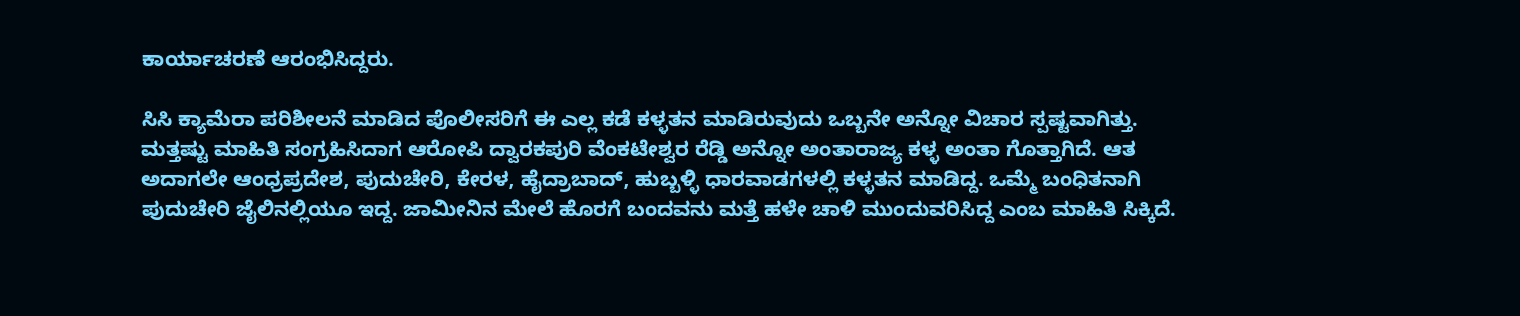ಕಾರ್ಯಾಚರಣೆ ಆರಂಭಿಸಿದ್ದರು.

ಸಿಸಿ ಕ್ಯಾಮೆರಾ ಪರಿಶೀಲನೆ ಮಾಡಿದ ಪೊಲೀಸರಿಗೆ ಈ ಎಲ್ಲ ಕಡೆ ಕಳ್ಳತನ ಮಾಡಿರುವುದು ಒಬ್ಬನೇ ಅನ್ನೋ ವಿಚಾರ ಸ್ಪಷ್ಟವಾಗಿತ್ತು. ಮತ್ತಷ್ಟು ಮಾಹಿತಿ ಸಂಗ್ರಹಿಸಿದಾಗ ಆರೋಪಿ ದ್ವಾರಕಪುರಿ ವೆಂಕಟೇಶ್ವರ ರೆಡ್ಡಿ ಅನ್ನೋ ಅಂತಾರಾಜ್ಯ ಕಳ್ಳ ಅಂತಾ ಗೊತ್ತಾಗಿದೆ. ಆತ ಅದಾಗಲೇ ಆಂಧ್ರಪ್ರದೇಶ, ಪುದುಚೇರಿ, ಕೇರಳ, ಹೈದ್ರಾಬಾದ್, ಹುಬ್ಬಳ್ಳಿ ಧಾರವಾಡಗಳಲ್ಲಿ ಕಳ್ಳತನ ಮಾಡಿದ್ದ. ಒಮ್ಮೆ ಬಂಧಿತನಾಗಿ ಪುದುಚೇರಿ ಜೈಲಿನಲ್ಲಿಯೂ ಇದ್ದ. ಜಾಮೀನಿನ ಮೇಲೆ ಹೊರಗೆ ಬಂದವನು ಮತ್ತೆ ಹಳೇ ಚಾಳಿ ಮುಂದುವರಿಸಿದ್ದ ಎಂಬ ಮಾಹಿತಿ ಸಿಕ್ಕಿದೆ.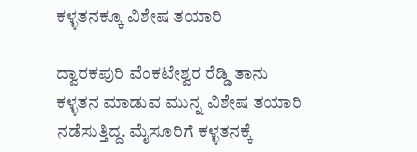ಕಳ್ಳತನಕ್ಕೂ ವಿಶೇಷ ತಯಾರಿ

ದ್ವಾರಕಪುರಿ ವೆಂಕಟೇಶ್ವರ ರೆಡ್ಡಿ ತಾನು ಕಳ್ಳತನ ಮಾಡುವ ಮುನ್ನ ವಿಶೇಷ ತಯಾರಿ ನಡೆಸುತ್ತಿದ್ದ. ಮೈಸೂರಿಗೆ ಕಳ್ಳತನಕ್ಕೆ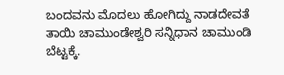ಬಂದವನು ಮೊದಲು ಹೋಗಿದ್ದು ನಾಡದೇವತೆ ತಾಯಿ ಚಾಮುಂಡೇಶ್ವರಿ ಸನ್ನಿಧಾನ ಚಾಮುಂಡಿ ಬೆಟ್ಟಕ್ಕೆ.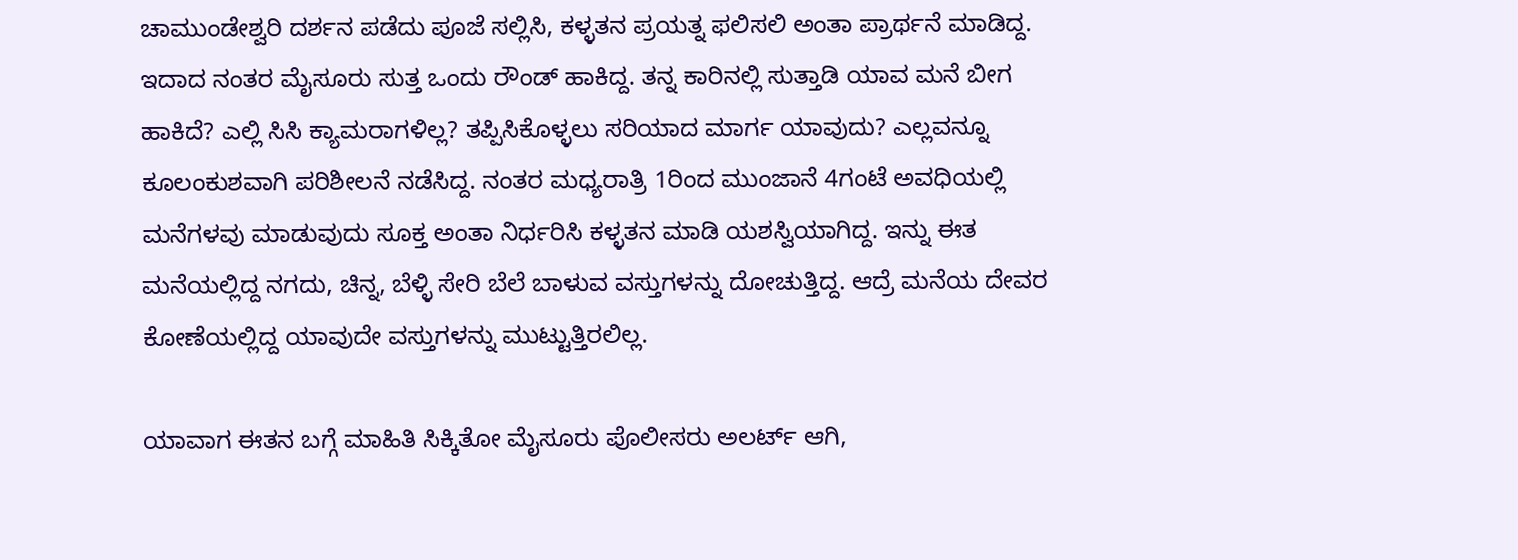ಚಾಮುಂಡೇಶ್ವರಿ ದರ್ಶನ ಪಡೆದು ಪೂಜೆ ಸಲ್ಲಿಸಿ, ಕಳ್ಳತನ ಪ್ರಯತ್ನ ಫಲಿಸಲಿ ಅಂತಾ ಪ್ರಾರ್ಥನೆ ಮಾಡಿದ್ದ. ಇದಾದ ನಂತರ ಮೈಸೂರು ಸುತ್ತ ಒಂದು ರೌಂಡ್ ಹಾಕಿದ್ದ. ತನ್ನ ಕಾರಿನಲ್ಲಿ ಸುತ್ತಾಡಿ ಯಾವ ಮನೆ ಬೀಗ ಹಾಕಿದೆ? ಎಲ್ಲಿ ಸಿಸಿ ಕ್ಯಾಮರಾಗಳಿಲ್ಲ? ತಪ್ಪಿಸಿಕೊಳ್ಳಲು ಸರಿಯಾದ ಮಾರ್ಗ ಯಾವುದು? ಎಲ್ಲವನ್ನೂ ಕೂಲಂಕುಶವಾಗಿ ಪರಿಶೀಲನೆ ನಡೆಸಿದ್ದ. ನಂತರ ಮಧ್ಯರಾತ್ರಿ 1ರಿಂದ ಮುಂಜಾನೆ 4ಗಂಟೆ ಅವಧಿಯಲ್ಲಿ ಮನೆಗಳವು ಮಾಡುವುದು ಸೂಕ್ತ ಅಂತಾ ನಿರ್ಧರಿಸಿ ಕಳ್ಳತನ ಮಾಡಿ ಯಶಸ್ವಿಯಾಗಿದ್ದ. ಇನ್ನು ಈತ ಮನೆಯಲ್ಲಿದ್ದ ನಗದು, ಚಿನ್ನ, ಬೆಳ್ಳಿ ಸೇರಿ ಬೆಲೆ ಬಾಳುವ ವಸ್ತುಗಳನ್ನು ದೋಚುತ್ತಿದ್ದ. ಆದ್ರೆ ಮನೆಯ ದೇವರ ಕೋಣೆಯಲ್ಲಿದ್ದ ಯಾವುದೇ ವಸ್ತುಗಳನ್ನು ಮುಟ್ಟುತ್ತಿರಲಿಲ್ಲ.

ಯಾವಾಗ ಈತನ ಬಗ್ಗೆ ಮಾಹಿತಿ ಸಿಕ್ಕಿತೋ ಮೈಸೂರು ಪೊಲೀಸರು ಅಲರ್ಟ್ ಆಗಿ,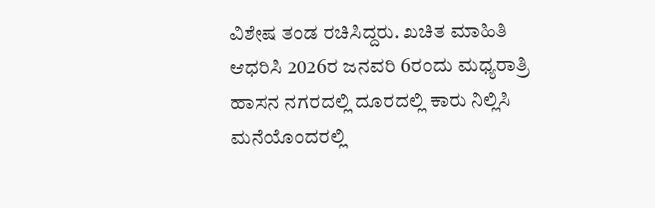ವಿಶೇಷ ತಂಡ ರಚಿಸಿದ್ದರು. ಖಚಿತ ಮಾಹಿತಿ ಆಧರಿಸಿ 2026ರ ಜನವರಿ 6ರಂದು ಮಧ್ಯರಾತ್ರಿ ಹಾಸನ ನಗರದಲ್ಲಿ ದೂರದಲ್ಲಿ ಕಾರು ನಿಲ್ಲಿಸಿ ಮನೆಯೊಂದರಲ್ಲಿ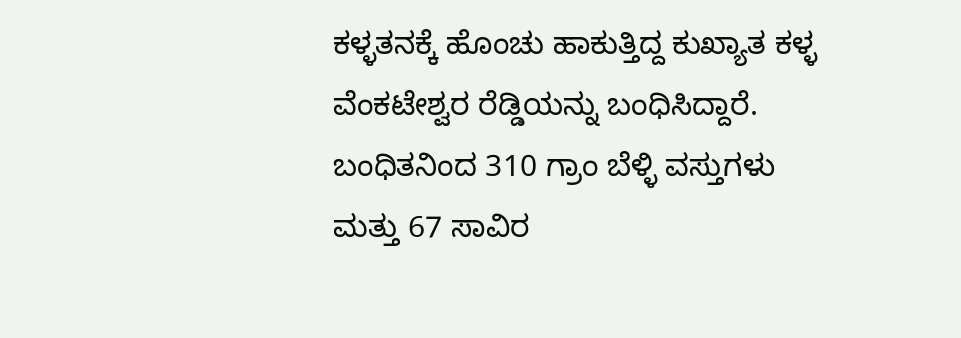ಕಳ್ಳತನಕ್ಕೆ ಹೊಂಚು ಹಾಕುತ್ತಿದ್ದ ಕುಖ್ಯಾತ ಕಳ್ಳ ವೆಂಕಟೇಶ್ವರ ರೆಡ್ಡಿಯನ್ನು ಬಂಧಿಸಿದ್ದಾರೆ. ಬಂಧಿತನಿಂದ 310 ಗ್ರಾಂ ಬೆಳ್ಳಿ ವಸ್ತುಗಳು ಮತ್ತು 67 ಸಾವಿರ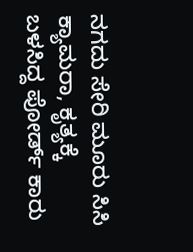ನಗದು ಸೇರಿ ಮೂರು ಸಿಸಿ ಕ್ಯಾಮರಾ, ಕೃತ್ಯಕ್ಕೆ ಬಳಸಿದ್ದ ಪೋರ್ಡ್ ಕಾರು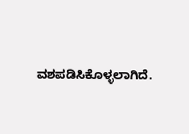ವಶಪಡಿಸಿಕೊಳ್ಳಲಾಗಿದೆ.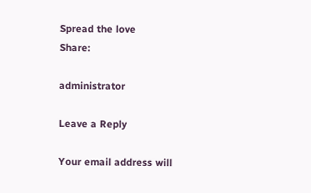Spread the love
Share:

administrator

Leave a Reply

Your email address will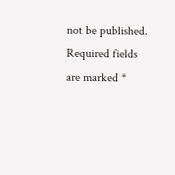not be published. Required fields are marked *